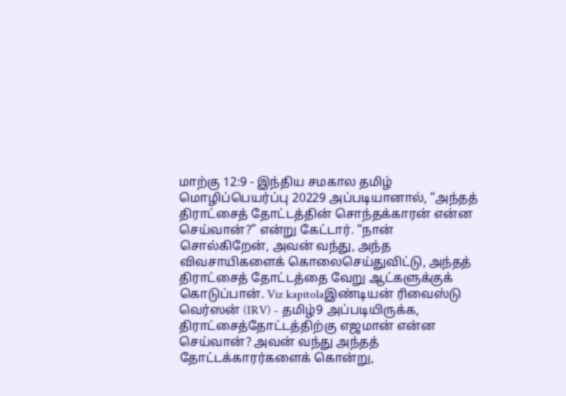மாற்கு 12:9 - இந்திய சமகால தமிழ் மொழிப்பெயர்ப்பு 20229 அப்படியானால், “அந்தத் திராட்சைத் தோட்டத்தின் சொந்தக்காரன் என்ன செய்வான்?” என்று கேட்டார். “நான் சொல்கிறேன், அவன் வந்து, அந்த விவசாயிகளைக் கொலைசெய்துவிட்டு, அந்தத் திராட்சைத் தோட்டத்தை வேறு ஆட்களுக்குக் கொடுப்பான். Viz kapitolaஇண்டியன் ரிவைஸ்டு வெர்ஸன் (IRV) - தமிழ்9 அப்படியிருக்க, திராட்சைத்தோட்டத்திற்கு எஜமான் என்ன செய்வான்? அவன் வந்து அந்தத் தோட்டக்காரர்களைக் கொன்று,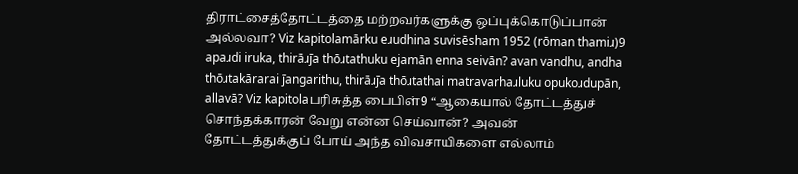திராட்சைத்தோட்டத்தை மற்றவர்களுக்கு ஒப்புக்கொடுப்பான் அல்லவா? Viz kapitolamārku eɹudhina suvisēsham 1952 (rōman thamiɹ)9 apaɹdi iruka, thirāɹj̄a thōɹtathuku ejamān enna seivān? avan vandhu, andha thōɹtakārarai j̄angarithu, thirāɹj̄a thōɹtathai matravarhaɹluku opukoɹdupān, allavā? Viz kapitolaபரிசுத்த பைபிள்9 “ஆகையால் தோட்டத்துச் சொந்தக்காரன் வேறு என்ன செய்வான்? அவன் தோட்டத்துக்குப் போய் அந்த விவசாயிகளை எல்லாம்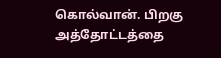கொல்வான். பிறகு அத்தோட்டத்தை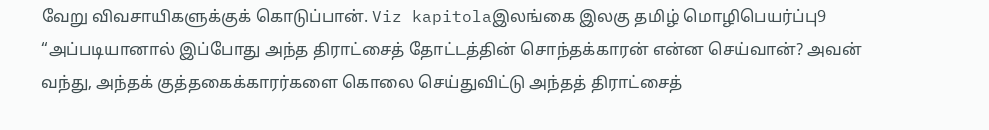வேறு விவசாயிகளுக்குக் கொடுப்பான். Viz kapitolaஇலங்கை இலகு தமிழ் மொழிபெயர்ப்பு9 “அப்படியானால் இப்போது அந்த திராட்சைத் தோட்டத்தின் சொந்தக்காரன் என்ன செய்வான்? அவன் வந்து, அந்தக் குத்தகைக்காரர்களை கொலை செய்துவிட்டு அந்தத் திராட்சைத்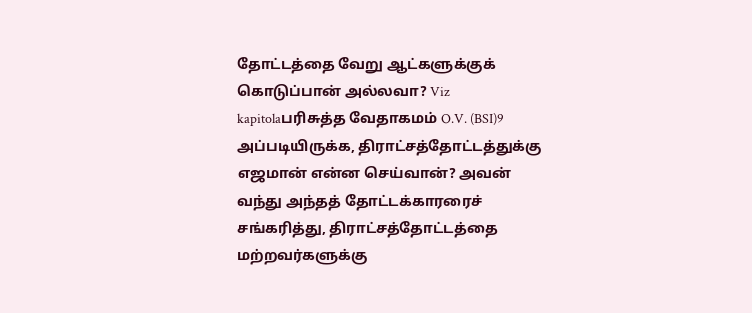தோட்டத்தை வேறு ஆட்களுக்குக் கொடுப்பான் அல்லவா? Viz kapitolaபரிசுத்த வேதாகமம் O.V. (BSI)9 அப்படியிருக்க, திராட்சத்தோட்டத்துக்கு எஜமான் என்ன செய்வான்? அவன் வந்து அந்தத் தோட்டக்காரரைச் சங்கரித்து, திராட்சத்தோட்டத்தை மற்றவர்களுக்கு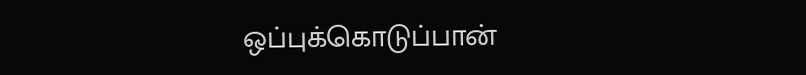ஒப்புக்கொடுப்பான்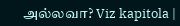அல்லவா? Viz kapitola |